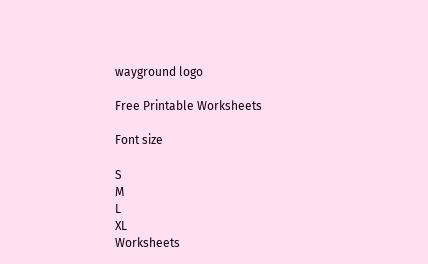wayground logo

Free Printable Worksheets

Font size

S
M
L
XL
Worksheets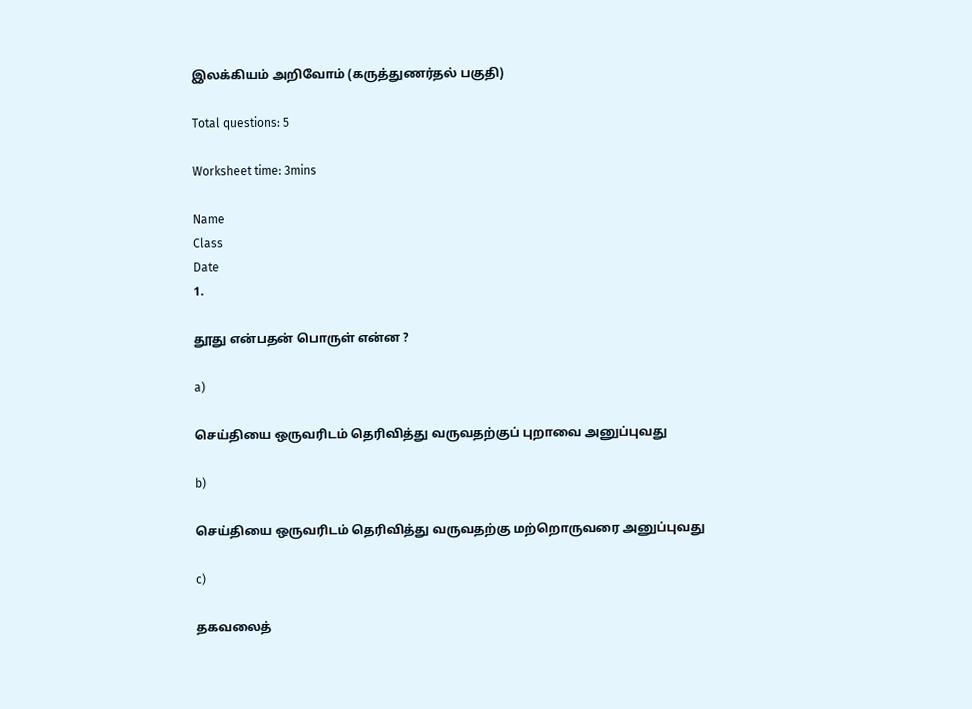இலக்கியம் அறிவோம் (கருத்துணர்தல் பகுதி)

Total questions: 5

Worksheet time: 3mins

Name
Class
Date
1.

தூது என்பதன் பொருள் என்ன ?

a)

செய்தியை ஒருவரிடம் தெரிவித்து வருவதற்குப் புறாவை அனுப்புவது

b)

செய்தியை ஒருவரிடம் தெரிவித்து வருவதற்கு மற்றொருவரை அனுப்புவது

c)

தகவலைத்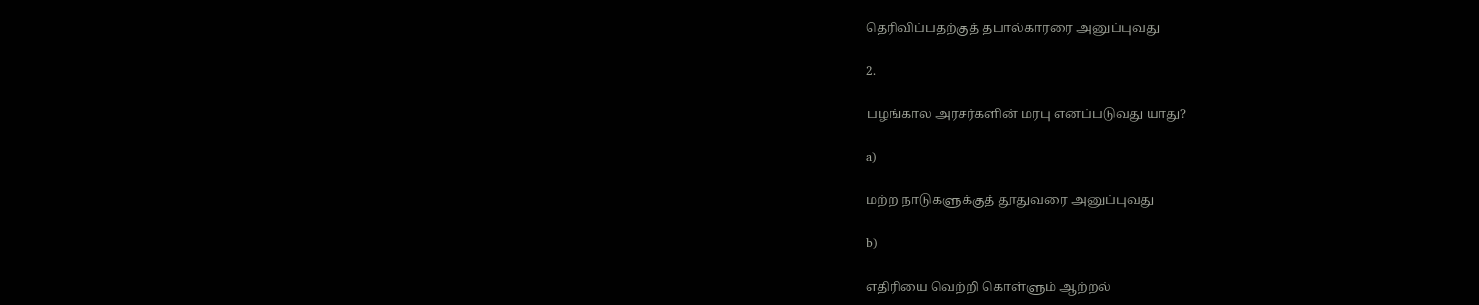தெரிவிப்பதற்குத் தபால்காரரை அனுப்புவது

2.

பழங்கால அரசர்களின் மரபு எனப்படுவது யாது?

a)

மற்ற நாடுகளுக்குத் தூதுவரை அனுப்புவது

b)

எதிரியை வெற்றி கொள்ளும் ஆற்றல்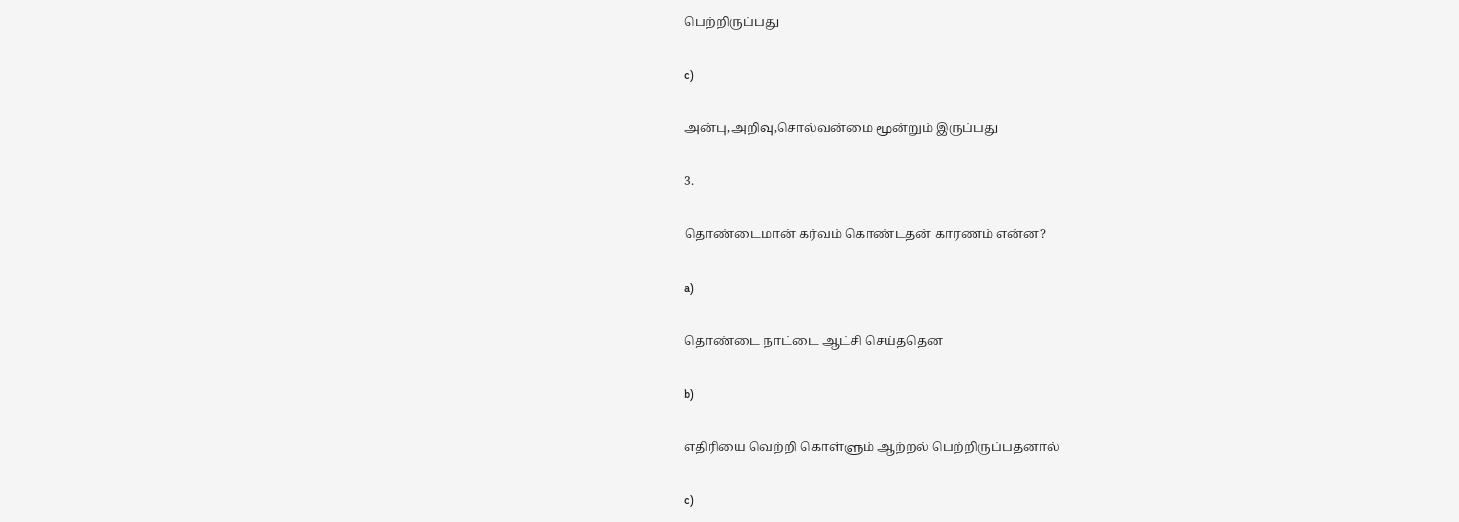பெற்றிருப்பது

c)

அன்பு,அறிவு,சொல்வன்மை மூன்றும் இருப்பது

3.

தொண்டைமான் கர்வம் கொண்டதன் காரணம் என்ன?

a)

தொண்டை நாட்டை ஆட்சி செய்ததென

b)

எதிரியை வெற்றி கொள்ளும் ஆற்றல் பெற்றிருப்பதனால்

c)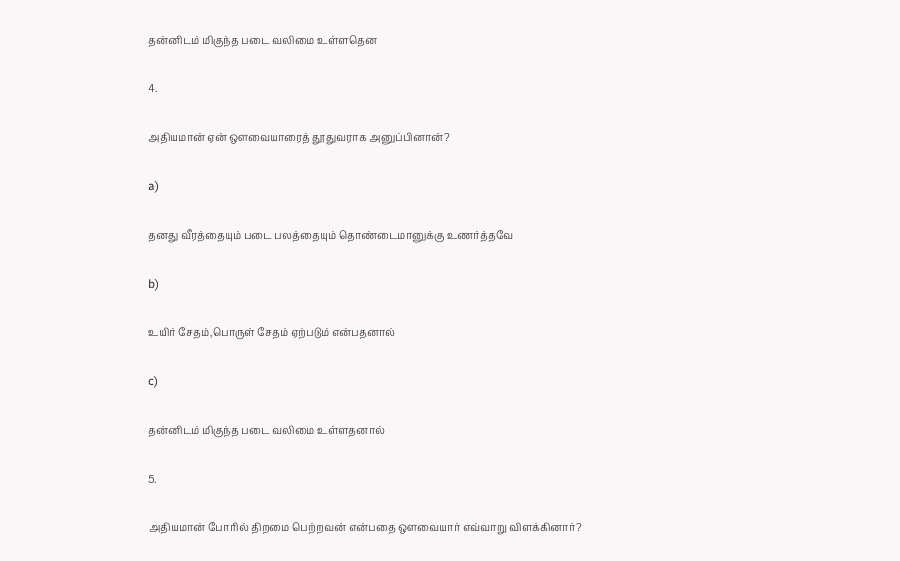தன்னிடம் மிகுந்த படை வலிமை உள்ளதென

4.

அதியமான் ஏன் ஔவையாரைத் தூதுவராக அனுப்பினான்?

a)

தனது வீரத்தையும் படை பலத்தையும் தொண்டைமானுக்கு உணர்த்தவே

b)

உயிர் சேதம்,பொருள் சேதம் ஏற்படும் என்பதனால்

c)

தன்னிடம் மிகுந்த படை வலிமை உள்ளதனால்

5.

அதியமான் போரில் திறமை பெற்றவன் என்பதை ஔவையார் எவ்வாறு விளக்கினார்?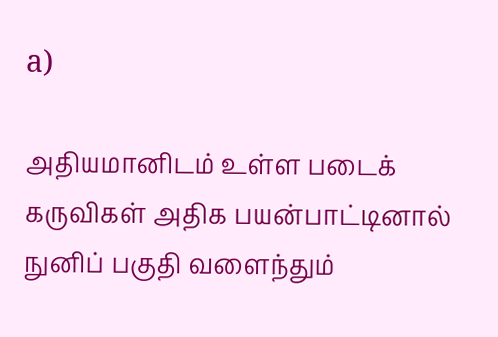a)

அதியமானிடம் உள்ள படைக் கருவிகள் அதிக பயன்பாட்டினால் நுனிப் பகுதி வளைந்தும்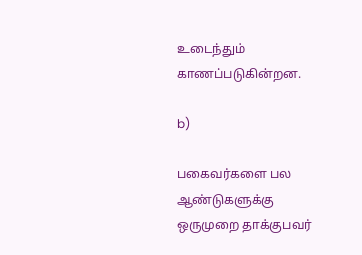உடைந்தும் காணப்படுகின்றன.

b)

பகைவர்களை பல ஆண்டுகளுக்கு ஒருமுறை தாக்குபவர்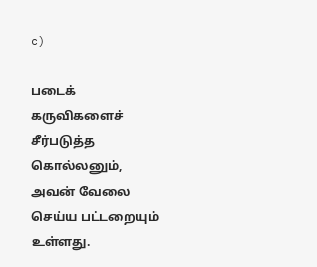c)

படைக் கருவிகளைச் சீர்படுத்த கொல்லனும், அவன் வேலை செய்ய பட்டறையும் உள்ளது.